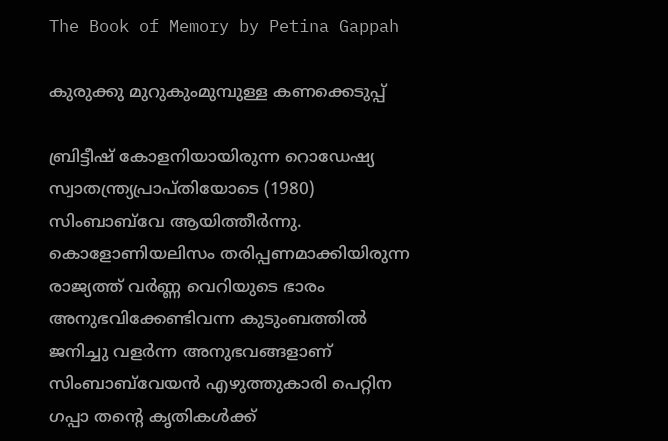The Book of Memory by Petina Gappah

കുരുക്കു മുറുകുംമുമ്പുള്ള കണക്കെടുപ്പ്

ബ്രിട്ടീഷ് കോളനിയായിരുന്ന റൊഡേഷ്യ സ്വാതന്ത്ര്യപ്രാപ്തിയോടെ (1980) സിംബാബ്‌വേ ആയിത്തീര്‍ന്നു. കൊളോണിയലിസം തരിപ്പണമാക്കിയിരുന്ന രാജ്യത്ത് വര്‍ണ്ണ വെറിയുടെ ഭാരം അനുഭവിക്കേണ്ടിവന്ന കുടുംബത്തില്‍ ജനിച്ചു വളര്‍ന്ന അനുഭവങ്ങളാണ് സിംബാബ്‌വേയന്‍ എഴുത്തുകാരി പെറ്റിന ഗപ്പാ തന്റെ കൃതികള്‍ക്ക്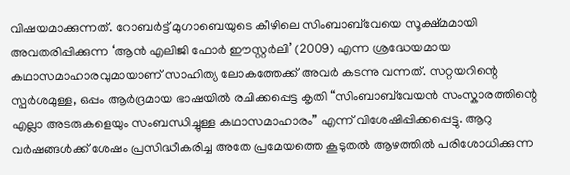വിഷയമാക്കുന്നത്. റോബര്‍ട്ട് മുഗാബെയുടെ കീഴിലെ സിംബാബ്‌വേയെ സൂക്ഷ്മമായി അവതരിപ്പിക്കുന്ന ‘ആന്‍ എലിജി ഫോര്‍ ഈസ്റ്റര്‍ലി’ (2009) എന്ന ശ്രദ്ധേയമായ കഥാസമാഹാരവുമായാണ് സാഹിത്യ ലോകത്തേക്ക് അവര്‍ കടന്നു വന്നത്. സറ്റയറിന്റെ സ്പര്‍ശമുള്ള, ഒപ്പം ആര്‍ദ്രമായ ഭാഷയില്‍ രചിക്കപ്പെട്ട കൃതി “സിംബാബ്‌വേയന്‍ സംസ്കാരത്തിന്റെ എല്ലാ അടരുകളെയും സംബന്ധിച്ചുള്ള കഥാസമാഹാരം” എന്ന് വിശേഷിപ്പിക്കപ്പെട്ടു. ആറു വര്‍ഷങ്ങള്‍ക്ക് ശേഷം പ്രസിദ്ധീകരിച്ച അതേ പ്രമേയത്തെ കൂടുതല്‍ ആഴത്തില്‍ പരിശോധിക്കുന്ന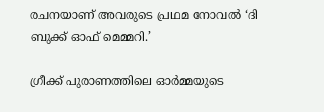രചനയാണ് അവരുടെ പ്രഥമ നോവല്‍ ‘ദി ബുക്ക് ഓഫ് മെമ്മറി.’

ഗ്രീക്ക് പുരാണത്തിലെ ഓര്‍മ്മയുടെ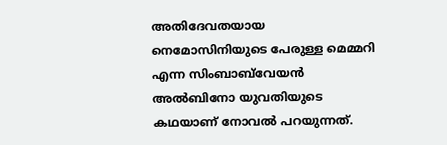അതിദേവതയായ നെമോസിനിയുടെ പേരുള്ള മെമ്മറി എന്ന സിംബാബ്‌വേയന്‍ അല്‍ബിനോ യുവതിയുടെ കഥയാണ് നോവല്‍ പറയുന്നത്.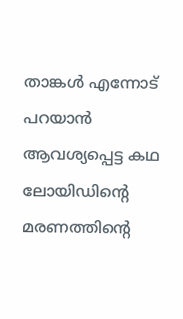താങ്കള്‍ എന്നോട് പറയാന്‍ ആവശ്യപ്പെട്ട കഥ ലോയിഡിന്റെ മരണത്തിന്റെ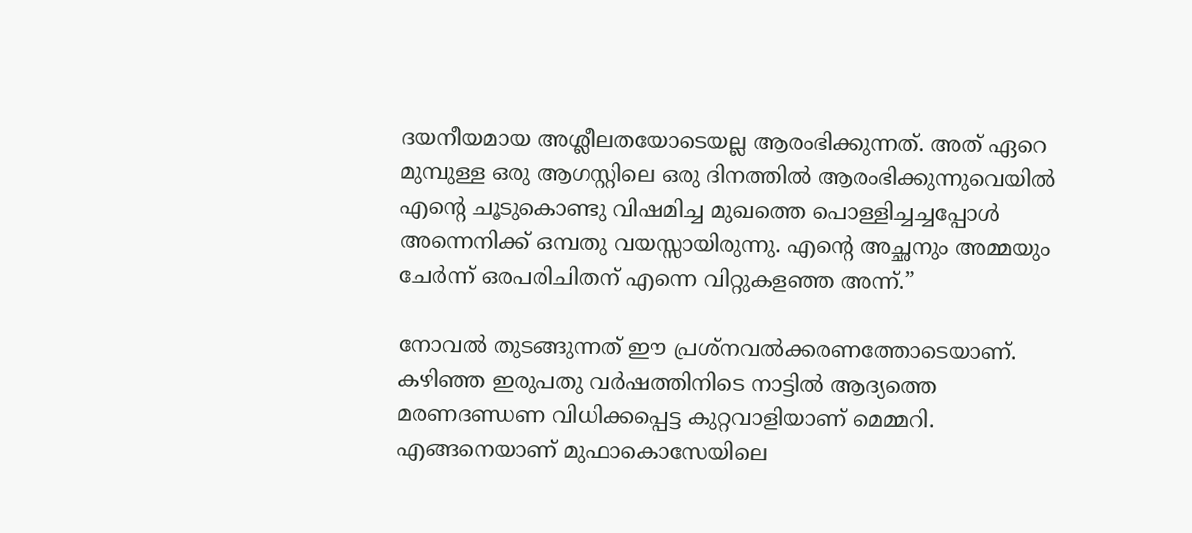ദയനീയമായ അശ്ലീലതയോടെയല്ല ആരംഭിക്കുന്നത്. അത് ഏറെ മുമ്പുള്ള ഒരു ആഗസ്റ്റിലെ ഒരു ദിനത്തില്‍ ആരംഭിക്കുന്നുവെയില്‍ എന്റെ ചൂടുകൊണ്ടു വിഷമിച്ച മുഖത്തെ പൊള്ളിച്ചച്ചപ്പോള്‍ അന്നെനിക്ക് ഒമ്പതു വയസ്സായിരുന്നു. എന്റെ അച്ഛനും അമ്മയും ചേര്‍ന്ന് ഒരപരിചിതന് എന്നെ വിറ്റുകളഞ്ഞ അന്ന്.”

നോവല്‍ തുടങ്ങുന്നത് ഈ പ്രശ്നവല്‍ക്കരണത്തോടെയാണ്. കഴിഞ്ഞ ഇരുപതു വര്‍ഷത്തിനിടെ നാട്ടില്‍ ആദ്യത്തെ മരണദണ്ഡണ വിധിക്കപ്പെട്ട കുറ്റവാളിയാണ് മെമ്മറി. എങ്ങനെയാണ് മുഫാകൊസേയിലെ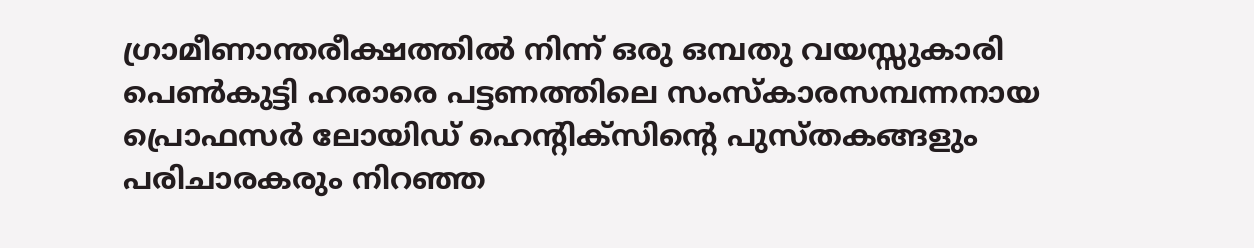ഗ്രാമീണാന്തരീക്ഷത്തില്‍ നിന്ന് ഒരു ഒമ്പതു വയസ്സുകാരി പെണ്‍കുട്ടി ഹരാരെ പട്ടണത്തിലെ സംസ്കാരസമ്പന്നനായ പ്രൊഫസര്‍ ലോയിഡ് ഹെന്‍റിക്സിന്റെ പുസ്തകങ്ങളും പരിചാരകരും നിറഞ്ഞ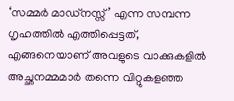‘സമ്മര്‍ മാഡ്നസ്സ്’ എന്ന സമ്പന്ന ഗൃഹത്തില്‍ എത്തിപ്പെട്ടത്, എങ്ങനെയാണ് അവളുടെ വാക്കുകളില്‍ അച്ഛനമ്മമാര്‍ തന്നെ വിറ്റുകളഞ്ഞ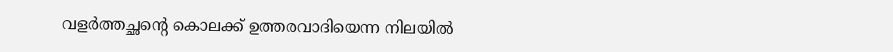വളര്‍ത്തച്ഛന്‍റെ കൊലക്ക് ഉത്തരവാദിയെന്ന നിലയില്‍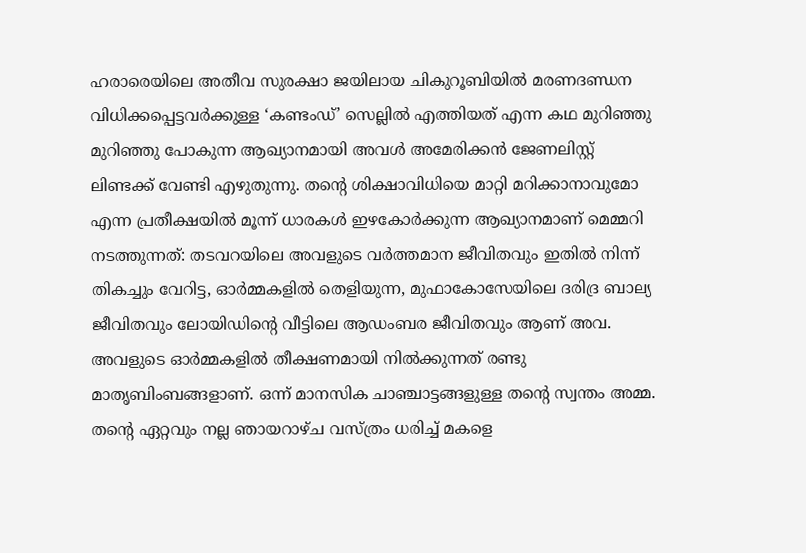ഹരാരെയിലെ അതീവ സുരക്ഷാ ജയിലായ ചികുറൂബിയില്‍ മരണദണ്ഡന വിധിക്കപ്പെട്ടവര്‍ക്കുള്ള ‘കണ്ടംഡ്’ സെല്ലില്‍ എത്തിയത് എന്ന കഥ മുറിഞ്ഞു മുറിഞ്ഞു പോകുന്ന ആഖ്യാനമായി അവള്‍ അമേരിക്കന്‍ ജേണലിസ്റ്റ് ലിണ്ടക്ക് വേണ്ടി എഴുതുന്നു. തന്റെ ശിക്ഷാവിധിയെ മാറ്റി മറിക്കാനാവുമോ എന്ന പ്രതീക്ഷയില്‍ മൂന്ന് ധാരകള്‍ ഇഴകോര്‍ക്കുന്ന ആഖ്യാനമാണ് മെമ്മറി നടത്തുന്നത്: തടവറയിലെ അവളുടെ വര്‍ത്തമാന ജീവിതവും ഇതില്‍ നിന്ന് തികച്ചും വേറിട്ട, ഓര്‍മ്മകളില്‍ തെളിയുന്ന, മുഫാകോസേയിലെ ദരിദ്ര ബാല്യ ജീവിതവും ലോയിഡിന്റെ വീട്ടിലെ ആഡംബര ജീവിതവും ആണ് അവ. അവളുടെ ഓര്‍മ്മകളില്‍ തീക്ഷണമായി നില്‍ക്കുന്നത് രണ്ടു മാതൃബിംബങ്ങളാണ്‌. ഒന്ന് മാനസിക ചാഞ്ചാട്ടങ്ങളുള്ള തന്റെ സ്വന്തം അമ്മ. തന്റെ ഏറ്റവും നല്ല ഞായറാഴ്ച വസ്ത്രം ധരിച്ച് മകളെ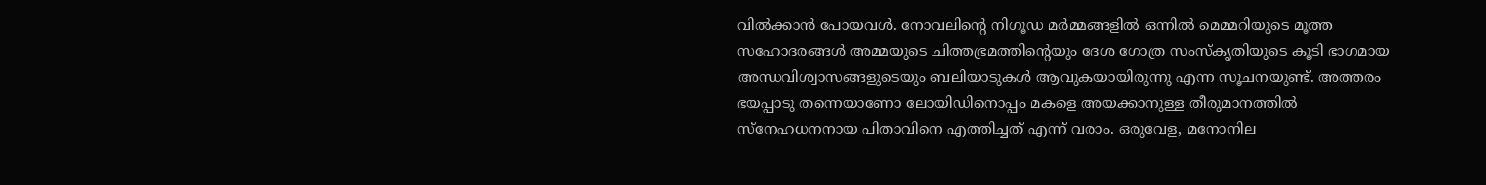വില്‍ക്കാന്‍ പോയവള്‍. നോവലിന്റെ നിഗൂഡ മര്‍മ്മങ്ങളില്‍ ഒന്നില്‍ മെമ്മറിയുടെ മൂത്ത സഹോദരങ്ങള്‍ അമ്മയുടെ ചിത്തഭ്രമത്തിന്റെയും ദേശ ഗോത്ര സംസ്കൃതിയുടെ കൂടി ഭാഗമായ അന്ധവിശ്വാസങ്ങളുടെയും ബലിയാടുകള്‍ ആവുകയായിരുന്നു എന്ന സൂചനയുണ്ട്. അത്തരം ഭയപ്പാടു തന്നെയാണോ ലോയിഡിനൊപ്പം മകളെ അയക്കാനുള്ള തീരുമാനത്തില്‍ സ്നേഹധനനായ പിതാവിനെ എത്തിച്ചത് എന്ന് വരാം. ഒരുവേള, മനോനില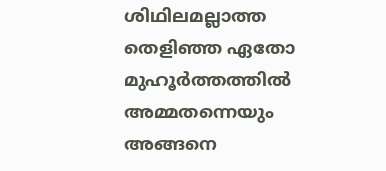ശിഥിലമല്ലാത്ത തെളിഞ്ഞ ഏതോ മുഹൂര്‍ത്തത്തില്‍ അമ്മതന്നെയും അങ്ങനെ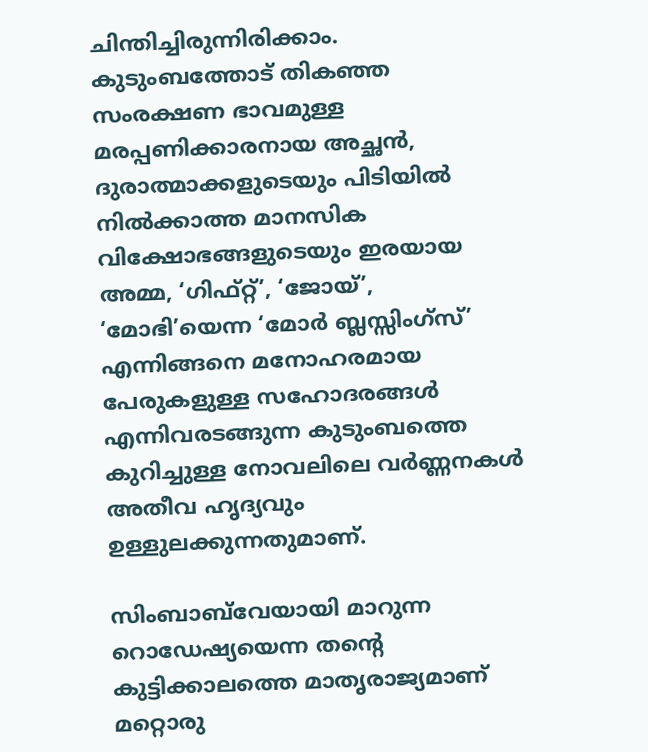ചിന്തിച്ചിരുന്നിരിക്കാം. കുടുംബത്തോട് തികഞ്ഞ സംരക്ഷണ ഭാവമുള്ള മരപ്പണിക്കാരനായ അച്ഛന്‍, ദുരാത്മാക്കളുടെയും പിടിയില്‍ നില്‍ക്കാത്ത മാനസിക വിക്ഷോഭങ്ങളുടെയും ഇരയായ അമ്മ, ‘ഗിഫ്റ്റ്’, ‘ജോയ്’, ‘മോഭി’യെന്ന ‘മോര്‍ ബ്ലസ്സിംഗ്സ്’ എന്നിങ്ങനെ മനോഹരമായ പേരുകളുള്ള സഹോദരങ്ങള്‍ എന്നിവരടങ്ങുന്ന കുടുംബത്തെ കുറിച്ചുള്ള നോവലിലെ വര്‍ണ്ണനകള്‍ അതീവ ഹൃദ്യവും ഉള്ളുലക്കുന്നതുമാണ്.

സിംബാബ്‌വേയായി മാറുന്ന റൊഡേഷ്യയെന്ന തന്റെ കുട്ടിക്കാലത്തെ മാതൃരാജ്യമാണ് മറ്റൊരു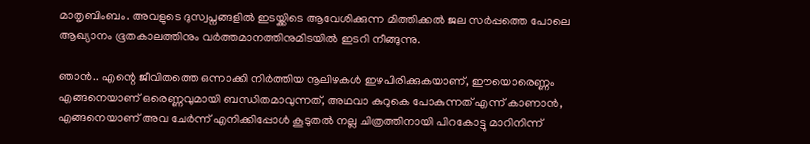മാതൃബിംബം. അവളുടെ ദുസ്വപ്നങ്ങളില്‍ ഇടയ്ക്കിടെ ആവേശിക്കുന്ന മിത്തിക്കല്‍ ജല സര്‍പ്പത്തെ പോലെ ആഖ്യാനം ഭൂതകാലത്തിനും വര്‍ത്തമാനത്തിനുമിടയില്‍ ഇടറി നീങ്ങുന്നു.

ഞാന്‍.. എന്റെ ജീവിതത്തെ ഒന്നാക്കി നിര്‍ത്തിയ നൂലിഴകള്‍ ഇഴപിരിക്കുകയാണ്, ഈയൊരെണ്ണം എങ്ങനെയാണ് ഒരെണ്ണവുമായി ബന്ധിതമാവുന്നത്, അഥവാ കുറുകെ പോകുന്നത് എന്ന് കാണാന്‍, എങ്ങനെയാണ് അവ ചേര്‍ന്ന് എനിക്കിപ്പോള്‍ കൂടുതല്‍ നല്ല ചിത്രത്തിനായി പിറകോട്ടു മാറിനിന്ന്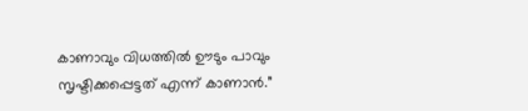കാണാവും വിധത്തില്‍ ഊടും പാവും സൃഷ്ടിക്കപ്പെട്ടത് എന്ന് കാണാന്‍.”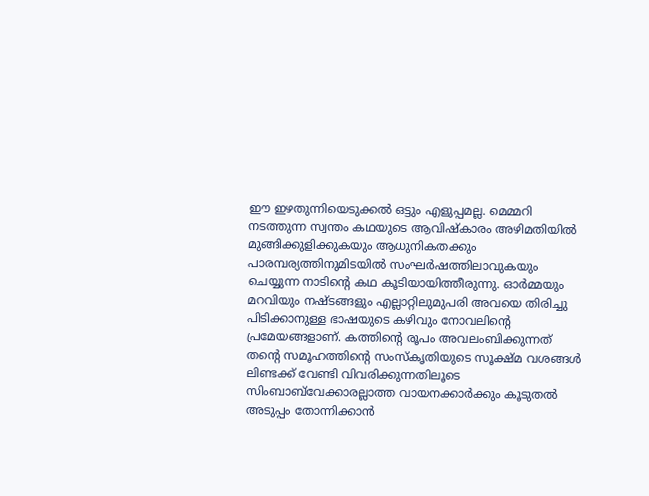ഈ ഇഴതുന്നിയെടുക്കല്‍ ഒട്ടും എളുപ്പമല്ല. മെമ്മറി നടത്തുന്ന സ്വന്തം കഥയുടെ ആവിഷ്കാരം അഴിമതിയില്‍ മുങ്ങിക്കുളിക്കുകയും ആധുനികതക്കും പാരമ്പര്യത്തിനുമിടയില്‍ സംഘര്‍ഷത്തിലാവുകയും ചെയ്യുന്ന നാടിന്റെ കഥ കൂടിയായിത്തീരുന്നു. ഓര്‍മ്മയും മറവിയും നഷ്ടങ്ങളും എല്ലാറ്റിലുമുപരി അവയെ തിരിച്ചു പിടിക്കാനുള്ള ഭാഷയുടെ കഴിവും നോവലിന്റെ പ്രമേയങ്ങളാണ്. കത്തിന്റെ രൂപം അവലംബിക്കുന്നത് തന്റെ സമൂഹത്തിന്റെ സംസ്കൃതിയുടെ സൂക്ഷ്മ വശങ്ങള്‍ ലിണ്ടക്ക് വേണ്ടി വിവരിക്കുന്നതിലൂടെ സിംബാബ്‌വേക്കാരല്ലാത്ത വായനക്കാര്‍ക്കും കൂടുതല്‍ അടുപ്പം തോന്നിക്കാന്‍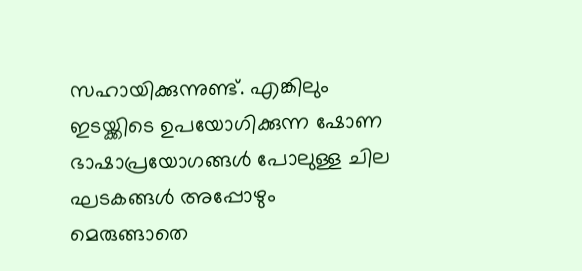സഹായിക്കുന്നുണ്ട്. എങ്കിലും ഇടയ്ക്കിടെ ഉപയോഗിക്കുന്ന ഷോണ ഭാഷാപ്രയോഗങ്ങള്‍ പോലുള്ള ചില ഘടകങ്ങള്‍ അപ്പോഴും മെരുങ്ങാതെ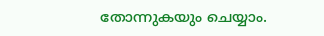തോന്നുകയും ചെയ്യാം.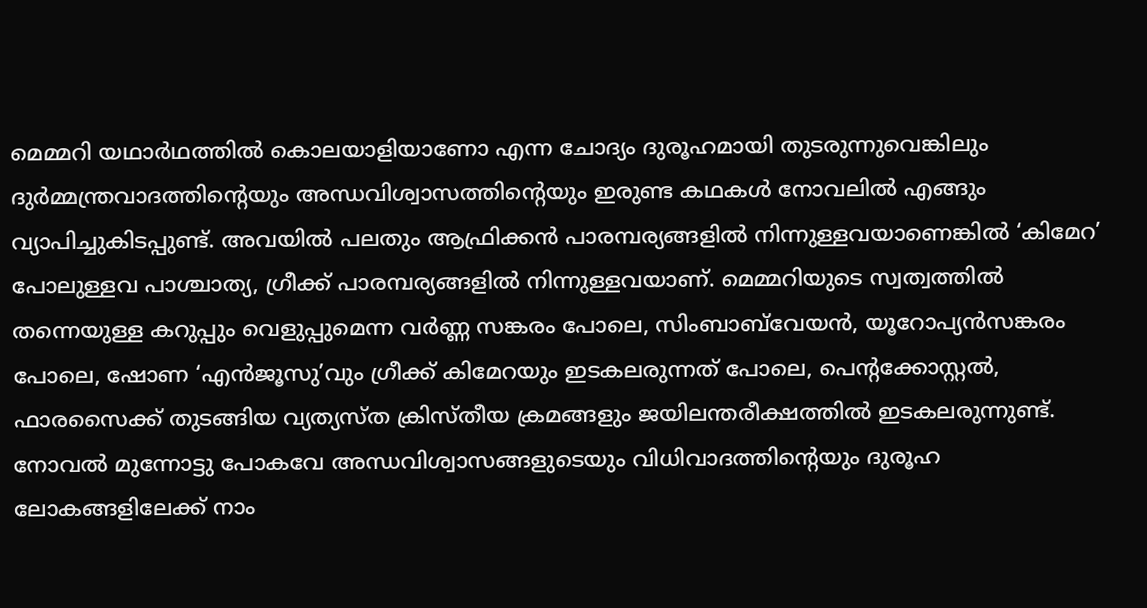മെമ്മറി യഥാര്‍ഥത്തില്‍ കൊലയാളിയാണോ എന്ന ചോദ്യം ദുരൂഹമായി തുടരുന്നുവെങ്കിലും ദുര്‍മ്മന്ത്രവാദത്തിന്റെയും അന്ധവിശ്വാസത്തിന്റെയും ഇരുണ്ട കഥകള്‍ നോവലില്‍ എങ്ങും വ്യാപിച്ചുകിടപ്പുണ്ട്. അവയില്‍ പലതും ആഫ്രിക്കന്‍ പാരമ്പര്യങ്ങളില്‍ നിന്നുള്ളവയാണെങ്കില്‍ ‘കിമേറ’ പോലുള്ളവ പാശ്ചാത്യ, ഗ്രീക്ക് പാരമ്പര്യങ്ങളില്‍ നിന്നുള്ളവയാണ്‌. മെമ്മറിയുടെ സ്വത്വത്തില്‍ തന്നെയുള്ള കറുപ്പും വെളുപ്പുമെന്ന വര്‍ണ്ണ സങ്കരം പോലെ, സിംബാബ്‌വേയന്‍, യൂറോപ്യന്‍സങ്കരം പോലെ, ഷോണ ‘എന്‍ജൂസു’വും ഗ്രീക്ക് കിമേറയും ഇടകലരുന്നത് പോലെ, പെന്റക്കോസ്റ്റല്‍, ഫാരസൈക്ക് തുടങ്ങിയ വ്യത്യസ്ത ക്രിസ്തീയ ക്രമങ്ങളും ജയിലന്തരീക്ഷത്തില്‍ ഇടകലരുന്നുണ്ട്. നോവല്‍ മുന്നോട്ടു പോകവേ അന്ധവിശ്വാസങ്ങളുടെയും വിധിവാദത്തിന്റെയും ദുരൂഹ ലോകങ്ങളിലേക്ക് നാം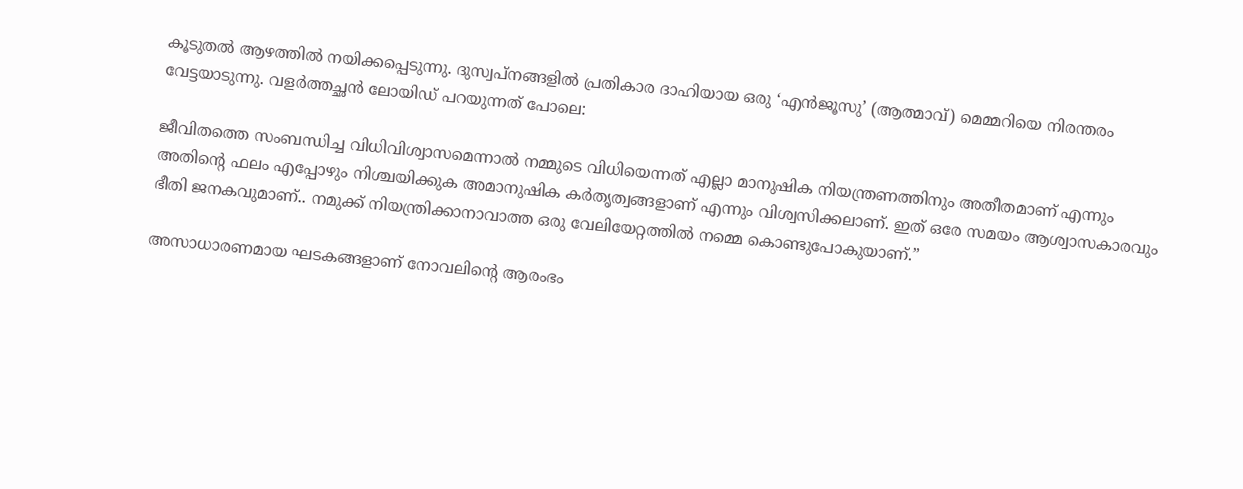കൂടുതല്‍ ആഴത്തില്‍ നയിക്കപ്പെടുന്നു. ദുസ്വപ്നങ്ങളില്‍ പ്രതികാര ദാഹിയായ ഒരു ‘എന്‍ജൂസു’ (ആത്മാവ്) മെമ്മറിയെ നിരന്തരം വേട്ടയാടുന്നു. വളര്‍ത്തച്ഛന്‍ ലോയിഡ് പറയുന്നത് പോലെ:

ജീവിതത്തെ സംബന്ധിച്ച വിധിവിശ്വാസമെന്നാല്‍ നമ്മുടെ വിധിയെന്നത് എല്ലാ മാനുഷിക നിയന്ത്രണത്തിനും അതീതമാണ് എന്നും അതിന്റെ ഫലം എപ്പോഴും നിശ്ചയിക്കുക അമാനുഷിക കര്‍തൃത്വങ്ങളാണ് എന്നും വിശ്വസിക്കലാണ്. ഇത് ഒരേ സമയം ആശ്വാസകാരവും ഭീതി ജനകവുമാണ്.. നമുക്ക് നിയന്ത്രിക്കാനാവാത്ത ഒരു വേലിയേറ്റത്തില്‍ നമ്മെ കൊണ്ടുപോകുയാണ്.”

അസാധാരണമായ ഘടകങ്ങളാണ് നോവലിന്റെ ആരംഭം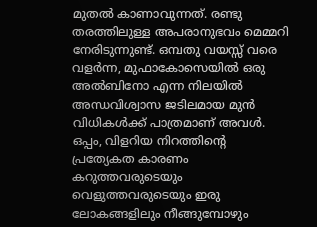മുതല്‍ കാണാവുന്നത്‌. രണ്ടു തരത്തിലുള്ള അപരാനുഭവം മെമ്മറി നേരിടുന്നുണ്ട്. ഒമ്പതു വയസ്സ് വരെ വളര്‍ന്ന, മുഫാകോസെയില്‍ ഒരു അല്‍ബിനോ എന്ന നിലയില്‍ അന്ധവിശ്വാസ ജടിലമായ മുന്‍ വിധികള്‍ക്ക് പാത്രമാണ് അവള്‍. ഒപ്പം, വിളറിയ നിറത്തിന്റെ പ്രത്യേകത കാരണം കറുത്തവരുടെയും വെളുത്തവരുടെയും ഇരു ലോകങ്ങളിലും നീങ്ങുമ്പോഴും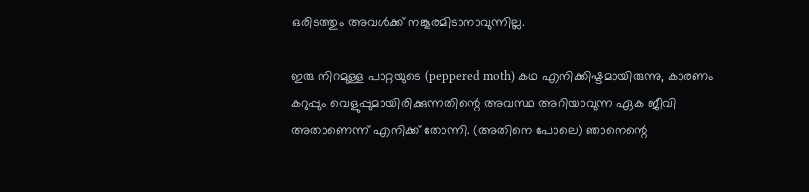ഒരിടത്തും അവള്‍ക്ക് നങ്കൂരമിടാനാവുന്നില്ല.

ഇരു നിറമുള്ള പാറ്റയുടെ (peppered moth) കഥ എനിക്കിഷ്ടമായിരുന്നു, കാരണം കറുപ്പും വെളുപ്പുമായിരിക്കുന്നതിന്റെ അവസ്ഥ അറിയാവുന്ന ഏക ജീവി അതാണെന്ന് എനിക്ക് തോന്നി. (അതിനെ പോലെ) ഞാനെന്റെ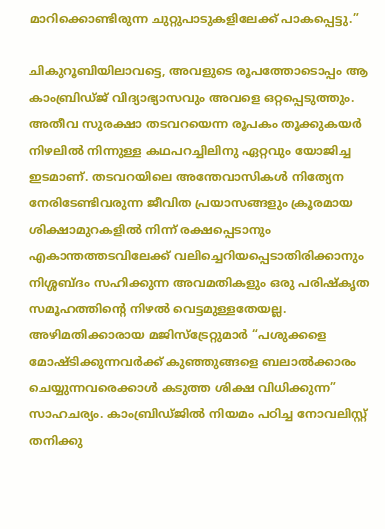മാറിക്കൊണ്ടിരുന്ന ചുറ്റുപാടുകളിലേക്ക് പാകപ്പെട്ടു.”

ചികുറൂബിയിലാവട്ടെ, അവളുടെ രൂപത്തോടൊപ്പം ആ കാംബ്രിഡ്ജ് വിദ്യാഭ്യാസവും അവളെ ഒറ്റപ്പെടുത്തും. അതീവ സുരക്ഷാ തടവറയെന്ന രൂപകം തൂക്കുകയര്‍ നിഴലില്‍ നിന്നുള്ള കഥപറച്ചിലിനു ഏറ്റവും യോജിച്ച ഇടമാണ്. തടവറയിലെ അന്തേവാസികള്‍ നിത്യേന നേരിടേണ്ടിവരുന്ന ജീവിത പ്രയാസങ്ങളും ക്രൂരമായ ശിക്ഷാമുറകളില്‍ നിന്ന് രക്ഷപ്പെടാനും എകാന്തത്തടവിലേക്ക് വലിച്ചെറിയപ്പെടാതിരിക്കാനും നിശ്ശബ്ദം സഹിക്കുന്ന അവമതികളും ഒരു പരിഷ്കൃത സമൂഹത്തിന്റെ നിഴല്‍ വെട്ടമുള്ളതേയല്ല. അഴിമതിക്കാരായ മജിസ്ട്രേറ്റുമാര്‍ “പശുക്കളെ മോഷ്ടിക്കുന്നവര്‍ക്ക് കുഞ്ഞുങ്ങളെ ബലാല്‍ക്കാരം ചെയ്യുന്നവരെക്കാള്‍ കടുത്ത ശിക്ഷ വിധിക്കുന്ന” സാഹചര്യം. കാംബ്രിഡ്ജില്‍ നിയമം പഠിച്ച നോവലിസ്റ്റ് തനിക്കു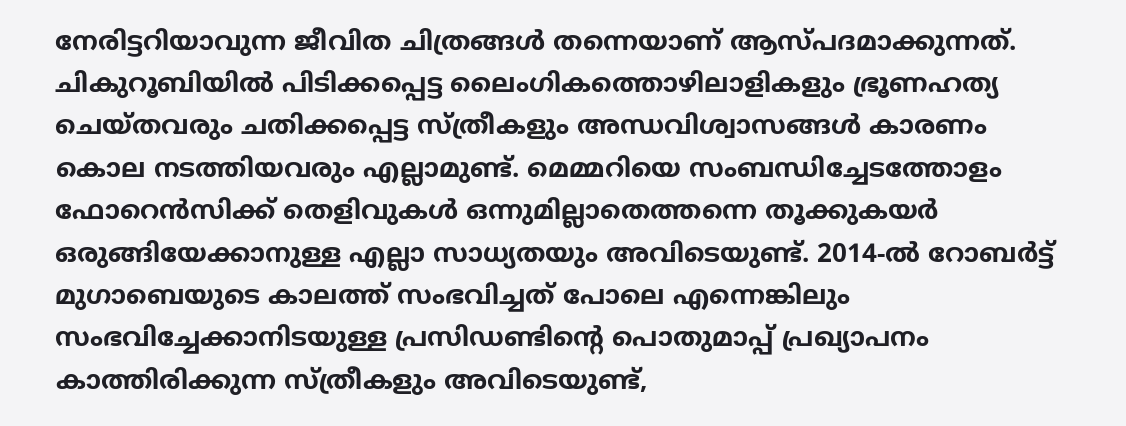നേരിട്ടറിയാവുന്ന ജീവിത ചിത്രങ്ങള്‍ തന്നെയാണ് ആസ്പദമാക്കുന്നത്. ചികുറൂബിയില്‍ പിടിക്കപ്പെട്ട ലൈംഗികത്തൊഴിലാളികളും ഭ്രൂണഹത്യ ചെയ്തവരും ചതിക്കപ്പെട്ട സ്ത്രീകളും അന്ധവിശ്വാസങ്ങള്‍ കാരണം കൊല നടത്തിയവരും എല്ലാമുണ്ട്. മെമ്മറിയെ സംബന്ധിച്ചേടത്തോളം ഫോറെന്‍സിക്ക് തെളിവുകള്‍ ഒന്നുമില്ലാതെത്തന്നെ തൂക്കുകയര്‍ ഒരുങ്ങിയേക്കാനുള്ള എല്ലാ സാധ്യതയും അവിടെയുണ്ട്. 2014-ല്‍ റോബര്‍ട്ട്‌ മുഗാബെയുടെ കാലത്ത് സംഭവിച്ചത് പോലെ എന്നെങ്കിലും സംഭവിച്ചേക്കാനിടയുള്ള പ്രസിഡണ്ടിന്റെ പൊതുമാപ്പ് പ്രഖ്യാപനം കാത്തിരിക്കുന്ന സ്ത്രീകളും അവിടെയുണ്ട്,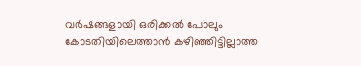വര്‍ഷങ്ങളായി ഒരിക്കല്‍ പോലും കോടതിയിലെത്താന്‍ കഴിഞ്ഞിട്ടില്ലാത്ത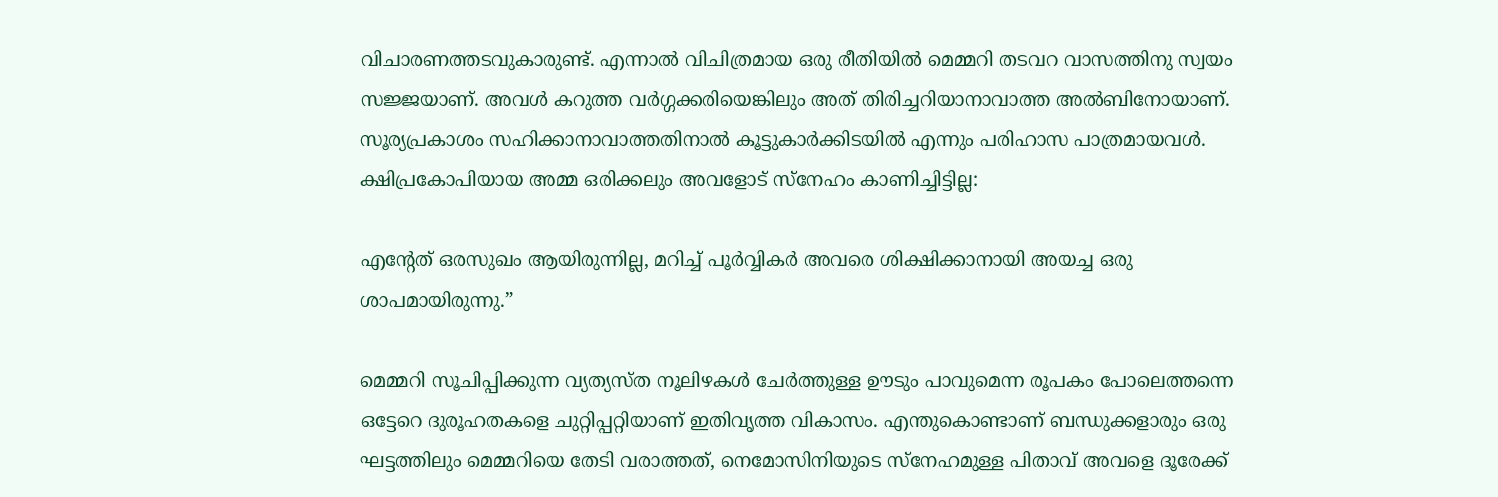വിചാരണത്തടവുകാരുണ്ട്. എന്നാല്‍ വിചിത്രമായ ഒരു രീതിയില്‍ മെമ്മറി തടവറ വാസത്തിനു സ്വയം സജ്ജയാണ്. അവള്‍ കറുത്ത വര്‍ഗ്ഗക്കരിയെങ്കിലും അത് തിരിച്ചറിയാനാവാത്ത അല്‍ബിനോയാണ്. സൂര്യപ്രകാശം സഹിക്കാനാവാത്തതിനാല്‍ കൂട്ടുകാര്‍ക്കിടയില്‍ എന്നും പരിഹാസ പാത്രമായവള്‍. ക്ഷിപ്രകോപിയായ അമ്മ ഒരിക്കലും അവളോട്‌ സ്നേഹം കാണിച്ചിട്ടില്ല:

എന്റേത് ഒരസുഖം ആയിരുന്നില്ല, മറിച്ച് പൂര്‍വ്വികര്‍ അവരെ ശിക്ഷിക്കാനായി അയച്ച ഒരു ശാപമായിരുന്നു.”

മെമ്മറി സൂചിപ്പിക്കുന്ന വ്യത്യസ്ത നൂലിഴകള്‍ ചേര്‍ത്തുള്ള ഊടും പാവുമെന്ന രൂപകം പോലെത്തന്നെ ഒട്ടേറെ ദുരൂഹതകളെ ചുറ്റിപ്പറ്റിയാണ് ഇതിവൃത്ത വികാസം. എന്തുകൊണ്ടാണ് ബന്ധുക്കളാരും ഒരു ഘട്ടത്തിലും മെമ്മറിയെ തേടി വരാത്തത്, നെമോസിനിയുടെ സ്നേഹമുള്ള പിതാവ് അവളെ ദൂരേക്ക്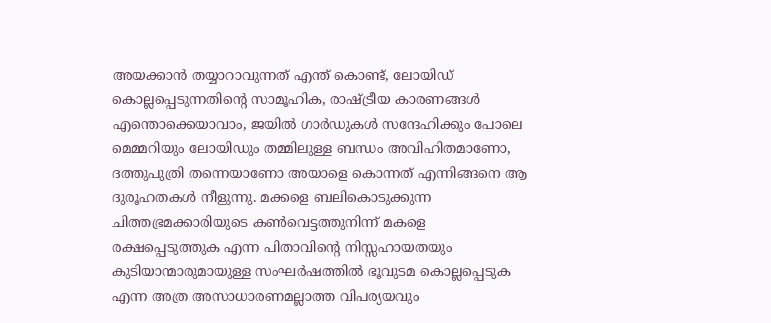അയക്കാന്‍ തയ്യാറാവുന്നത് എന്ത് കൊണ്ട്, ലോയിഡ് കൊല്ലപ്പെടുന്നതിന്റെ സാമൂഹിക, രാഷ്ട്രീയ കാരണങ്ങള്‍ എന്തൊക്കെയാവാം, ജയില്‍ ഗാര്‍ഡുകള്‍ സന്ദേഹിക്കും പോലെ മെമ്മറിയും ലോയിഡും തമ്മിലുള്ള ബന്ധം അവിഹിതമാണോ, ദത്തുപുത്രി തന്നെയാണോ അയാളെ കൊന്നത് എന്നിങ്ങനെ ആ ദുരൂഹതകള്‍ നീളുന്നു. മക്കളെ ബലികൊടുക്കുന്ന ചിത്തഭ്രമക്കാരിയുടെ കണ്‍വെട്ടത്തുനിന്ന് മകളെ രക്ഷപ്പെടുത്തുക എന്ന പിതാവിന്റെ നിസ്സഹായതയും കുടിയാന്മാരുമായുള്ള സംഘര്‍ഷത്തില്‍ ഭൂവുടമ കൊല്ലപ്പെടുക എന്ന അത്ര അസാധാരണമല്ലാത്ത വിപര്യയവും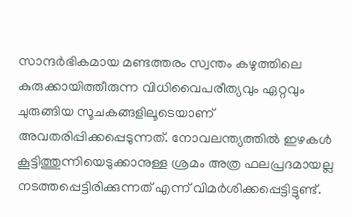സാന്ദര്‍ഭികമായ മണ്ടത്തരം സ്വന്തം കഴുത്തിലെ കുരുക്കായിത്തീരുന്ന വിധിവൈപരീത്യവും ഏറ്റവും ചുരുങ്ങിയ സൂചകങ്ങളിലൂടെയാണ് അവതരിപ്പിക്കപ്പെടുന്നത്. നോവലന്ത്യത്തില്‍ ഇഴകള്‍ കൂട്ടിത്തുന്നിയെടുക്കാനുള്ള ശ്രമം അത്ര ഫലപ്രദമായല്ല നടത്തപ്പെട്ടിരിക്കുന്നത് എന്ന് വിമര്‍ശിക്കപ്പെട്ടിട്ടുണ്ട്.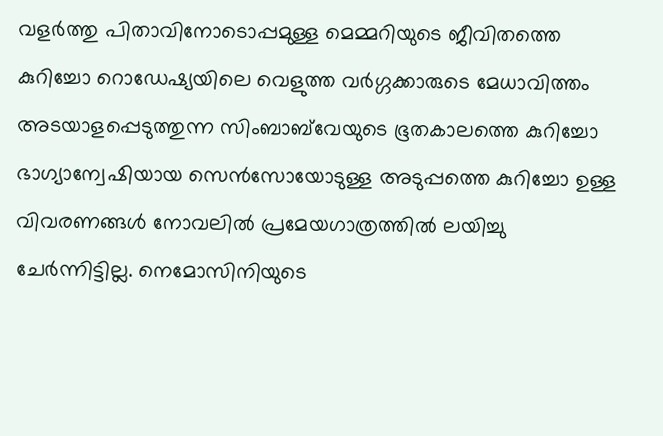വളര്‍ത്തു പിതാവിനോടൊപ്പമുള്ള മെമ്മറിയുടെ ജീവിതത്തെ കുറിച്ചോ റൊഡേഷ്യയിലെ വെളുത്ത വര്‍ഗ്ഗക്കാരുടെ മേധാവിത്തം അടയാളപ്പെടുത്തുന്ന സിംബാബ്‌വേയുടെ ഭൂതകാലത്തെ കുറിച്ചോ ഭാഗ്യാന്വേഷിയായ സെന്‍സോയോടുള്ള അടുപ്പത്തെ കുറിച്ചോ ഉള്ള വിവരണങ്ങള്‍ നോവലില്‍ പ്രമേയഗാത്രത്തില്‍ ലയിച്ചു ചേര്‍ന്നിട്ടില്ല. നെമോസിനിയുടെ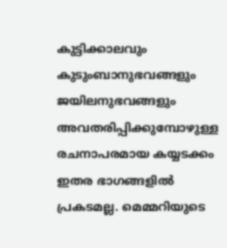കുട്ടിക്കാലവും കുടുംബാനുഭവങ്ങളും ജയിലനുഭവങ്ങളും അവതരിപ്പിക്കുമ്പോഴുള്ള രചനാപരമായ കയ്യടക്കം ഇതര ഭാഗങ്ങളില്‍ പ്രകടമല്ല. മെമ്മറിയുടെ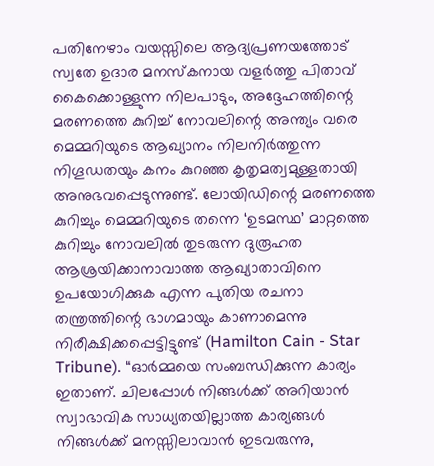പതിനേഴാം വയസ്സിലെ ആദ്യപ്രണയത്തോട് സ്വതേ ഉദാര മനസ്കനായ വളര്‍ത്തു പിതാവ് കൈക്കൊള്ളുന്ന നിലപാടും, അദ്ദേഹത്തിന്റെ മരണത്തെ കുറിച്ച് നോവലിന്റെ അന്ത്യം വരെ മെമ്മറിയുടെ ആഖ്യാനം നിലനിര്‍ത്തുന്ന നിഗൂഡതയും കനം കുറഞ്ഞ കൃതൃമത്വമുള്ളതായി അനുഭവപ്പെടുന്നുണ്ട്. ലോയിഡിന്റെ മരണത്തെ കുറിച്ചും മെമ്മറിയുടെ തന്നെ ‘ഉടമസ്ഥ’ മാറ്റത്തെ കുറിച്ചും നോവലില്‍ തുടരുന്ന ദുരൂഹത ആശ്രയിക്കാനാവാത്ത ആഖ്യാതാവിനെ ഉപയോഗിക്കുക എന്ന പുതിയ രചനാ തന്ത്രത്തിന്റെ ഭാഗമായും കാണാമെന്നു നിരീക്ഷിക്കപ്പെട്ടിട്ടുണ്ട് (Hamilton Cain - Star Tribune). “ഓര്‍മ്മയെ സംബന്ധിക്കുന്ന കാര്യം ഇതാണ്. ചിലപ്പോള്‍ നിങ്ങള്‍ക്ക് അറിയാന്‍ സ്വാഭാവിക സാധ്യതയില്ലാത്ത കാര്യങ്ങള്‍ നിങ്ങള്‍ക്ക് മനസ്സിലാവാന്‍ ഇടവരുന്നു,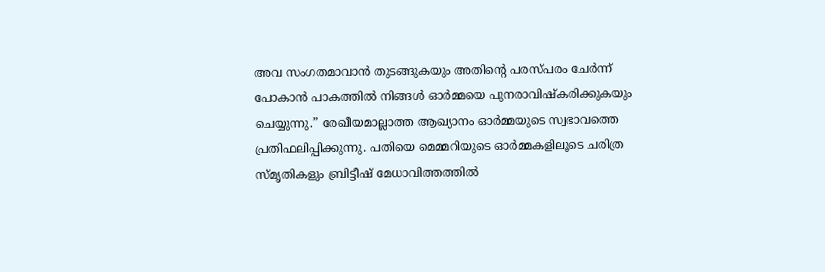അവ സംഗതമാവാന്‍ തുടങ്ങുകയും അതിന്റെ പരസ്പരം ചേര്‍ന്ന് പോകാന്‍ പാകത്തില്‍ നിങ്ങള്‍ ഓര്‍മ്മയെ പുനരാവിഷ്കരിക്കുകയും ചെയ്യുന്നു.” രേഖീയമാല്ലാത്ത ആഖ്യാനം ഓര്‍മ്മയുടെ സ്വഭാവത്തെ പ്രതിഫലിപ്പിക്കുന്നു. പതിയെ മെമ്മറിയുടെ ഓര്‍മ്മകളിലൂടെ ചരിത്ര സ്മൃതികളും ബ്രിട്ടീഷ് മേധാവിത്തത്തില്‍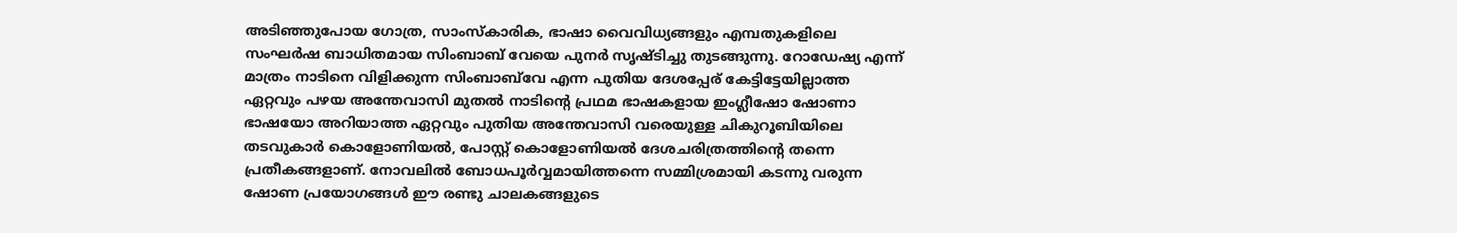അടിഞ്ഞുപോയ ഗോത്ര, സാംസ്കാരിക, ഭാഷാ വൈവിധ്യങ്ങളും എമ്പതുകളിലെ സംഘര്‍ഷ ബാധിതമായ സിംബാബ് വേയെ പുനര്‍ സൃഷ്ടിച്ചു തുടങ്ങുന്നു. റോഡേഷ്യ എന്ന് മാത്രം നാടിനെ വിളിക്കുന്ന സിംബാബ്‌വേ എന്ന പുതിയ ദേശപ്പേര് കേട്ടിട്ടേയില്ലാത്ത ഏറ്റവും പഴയ അന്തേവാസി മുതല്‍ നാടിന്റെ പ്രഥമ ഭാഷകളായ ഇംഗ്ലീഷോ ഷോണാ ഭാഷയോ അറിയാത്ത ഏറ്റവും പുതിയ അന്തേവാസി വരെയുള്ള ചികുറൂബിയിലെ തടവുകാര്‍ കൊളോണിയല്‍, പോസ്റ്റ്‌ കൊളോണിയല്‍ ദേശചരിത്രത്തിന്റെ തന്നെ പ്രതീകങ്ങളാണ്. നോവലില്‍ ബോധപൂര്‍വ്വമായിത്തന്നെ സമ്മിശ്രമായി കടന്നു വരുന്ന ഷോണ പ്രയോഗങ്ങള്‍ ഈ രണ്ടു ചാലകങ്ങളുടെ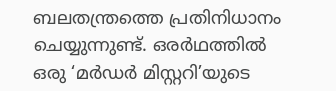ബലതന്ത്രത്തെ പ്രതിനിധാനം ചെയ്യുന്നുണ്ട്. ഒരര്‍ഥത്തില്‍ ഒരു ‘മര്‍ഡര്‍ മിസ്റ്ററി’യുടെ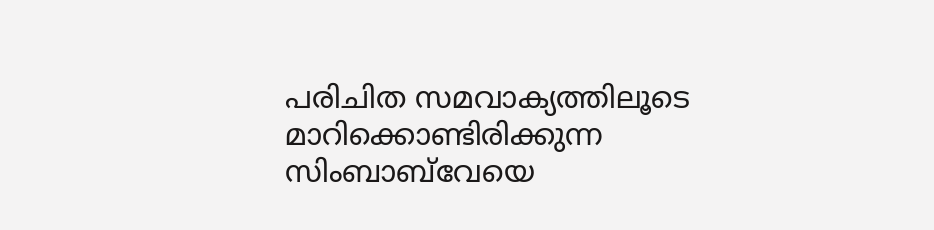പരിചിത സമവാക്യത്തിലൂടെ മാറിക്കൊണ്ടിരിക്കുന്ന സിംബാബ്‌വേയെ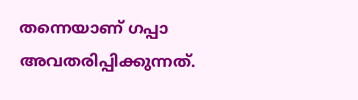തന്നെയാണ് ഗപ്പാ അവതരിപ്പിക്കുന്നത്‌.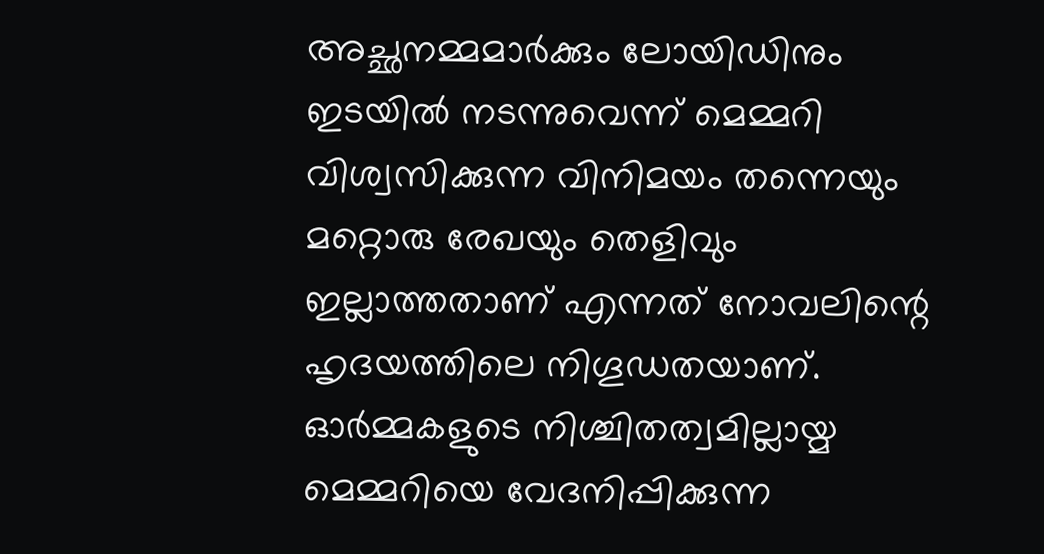അച്ഛനമ്മമാര്‍ക്കും ലോയിഡിനും ഇടയില്‍ നടന്നുവെന്ന് മെമ്മറി വിശ്വസിക്കുന്ന വിനിമയം തന്നെയും മറ്റൊരു രേഖയും തെളിവും ഇല്ലാത്തതാണ് എന്നത് നോവലിന്റെ ഹൃദയത്തിലെ നിഗൂഡതയാണ്. ഓര്‍മ്മകളുടെ നിശ്ചിതത്വമില്ലായ്മ മെമ്മറിയെ വേദനിപ്പിക്കുന്ന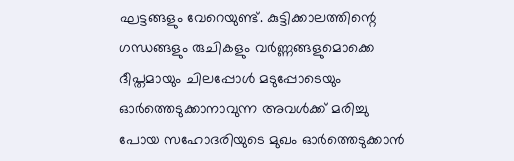ഘട്ടങ്ങളും വേറെയുണ്ട്. കുട്ടിക്കാലത്തിന്റെ ഗന്ധങ്ങളും രുചികളും വര്‍ണ്ണങ്ങളുമൊക്കെ ദീപ്തമായും ചിലപ്പോള്‍ മടുപ്പോടെയും ഓര്‍ത്തെടുക്കാനാവുന്ന അവള്‍ക്ക് മരിച്ചു പോയ സഹോദരിയുടെ മുഖം ഓര്‍ത്തെടുക്കാന്‍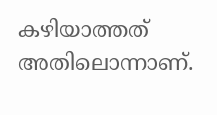കഴിയാത്തത് അതിലൊന്നാണ്.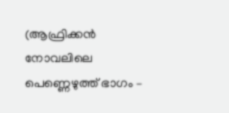(ആഫ്രിക്കന്‍ നോവലിലെ പെണ്ണെഴുത്ത് ഭാഗം –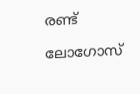രണ്ട്

ലോഗോസ്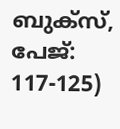ബുക്സ്, പേജ്: 117-125)